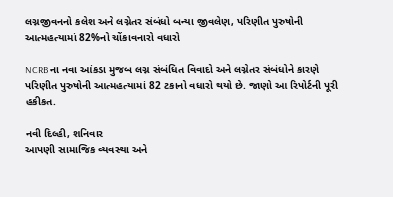લગ્નજીવનનો કલેશ અને લગ્નેતર સંબંધો બન્યા જીવલેણ, પરિણીત પુરુષોની આત્મહત્યામાં 82%નો ચોંકાવનારો વધારો

NCRB ના નવા આંકડા મુજબ લગ્ન સંબંધિત વિવાદો અને લગ્નેતર સંબંધોને કારણે પરિણીત પુરુષોની આત્મહત્યામાં 82 ટકાનો વધારો થયો છે. જાણો આ રિપોર્ટની પૂરી હકીકત.

નવી દિલ્હી, શનિવાર
આપણી સામાજિક વ્યવસ્થા અને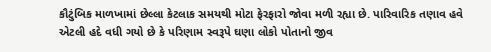કૌટુંબિક માળખામાં છેલ્લા કેટલાક સમયથી મોટા ફેરફારો જોવા મળી રહ્યા છે. પારિવારિક તણાવ હવે એટલી હદે વધી ગયો છે કે પરિણામ સ્વરૂપે ઘણા લોકો પોતાનો જીવ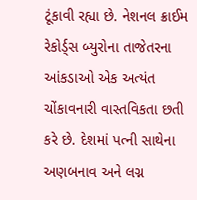ટૂંકાવી રહ્યા છે. નેશનલ ક્રાઈમ રેકોર્ડ્સ બ્યુરોના તાજેતરના આંકડાઓ એક અત્યંત ચોંકાવનારી વાસ્તવિકતા છતી કરે છે. દેશમાં પત્ની સાથેના અણબનાવ અને લગ્ન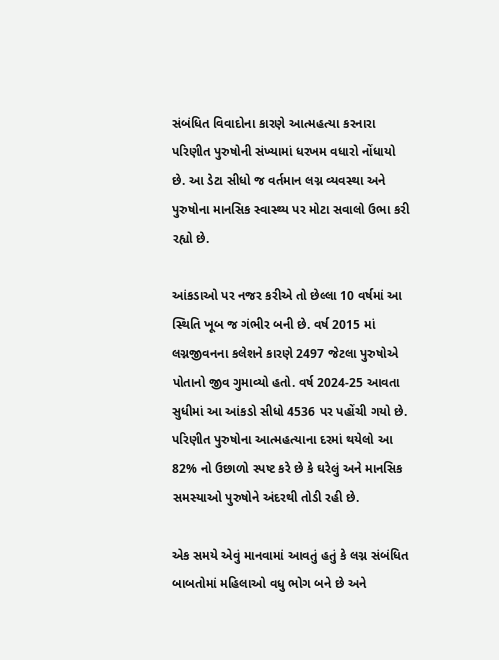સંબંધિત વિવાદોના કારણે આત્મહત્યા કરનારા પરિણીત પુરુષોની સંખ્યામાં ધરખમ વધારો નોંધાયો છે. આ ડેટા સીધો જ વર્તમાન લગ્ન વ્યવસ્થા અને પુરુષોના માનસિક સ્વાસ્થ્ય પર મોટા સવાલો ઉભા કરી રહ્યો છે.

આંકડાઓ પર નજર કરીએ તો છેલ્લા 10 વર્ષમાં આ સ્થિતિ ખૂબ જ ગંભીર બની છે. વર્ષ 2015 માં લગ્નજીવનના કલેશને કારણે 2497 જેટલા પુરુષોએ પોતાનો જીવ ગુમાવ્યો હતો. વર્ષ 2024-25 આવતા સુધીમાં આ આંકડો સીધો 4536 પર પહોંચી ગયો છે. પરિણીત પુરુષોના આત્મહત્યાના દરમાં થયેલો આ 82% નો ઉછાળો સ્પષ્ટ કરે છે કે ઘરેલું અને માનસિક સમસ્યાઓ પુરુષોને અંદરથી તોડી રહી છે.

એક સમયે એવું માનવામાં આવતું હતું કે લગ્ન સંબંધિત બાબતોમાં મહિલાઓ વધુ ભોગ બને છે અને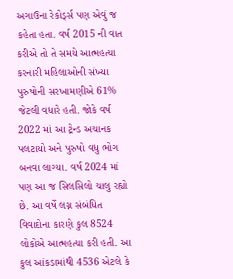અગાઉના રેકોર્ડ્સ પણ એવું જ કહેતા હતા. વર્ષ 2015 ની વાત કરીએ તો તે સમયે આત્મહત્યા કરનારી મહિલાઓની સંખ્યા પુરુષોની સરખામણીએ 61% જેટલી વધારે હતી. જોકે વર્ષ 2022 માં આ ટ્રેન્ડ અચાનક પલટાયો અને પુરુષો વધુ ભોગ બનવા લાગ્યા. વર્ષ 2024 માં પણ આ જ સિલસિલો ચાલુ રહ્યો છે. આ વર્ષે લગ્ન સંબંધિત વિવાદોના કારણે કુલ 8524 લોકોએ આત્મહત્યા કરી હતી. આ કુલ આંકડામાંથી 4536 એટલે કે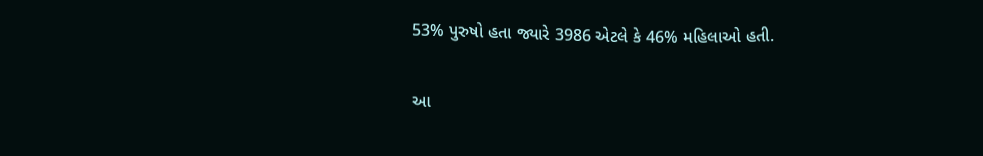53% પુરુષો હતા જ્યારે 3986 એટલે કે 46% મહિલાઓ હતી.

આ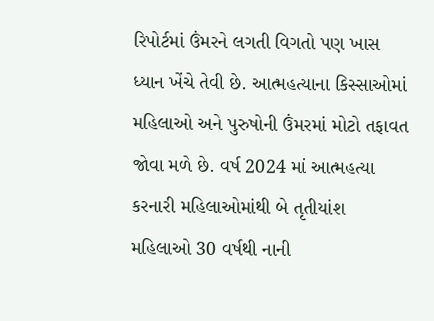રિપોર્ટમાં ઉંમરને લગતી વિગતો પણ ખાસ ધ્યાન ખેંચે તેવી છે. આત્મહત્યાના કિસ્સાઓમાં મહિલાઓ અને પુરુષોની ઉંમરમાં મોટો તફાવત જોવા મળે છે. વર્ષ 2024 માં આત્મહત્યા કરનારી મહિલાઓમાંથી બે તૃતીયાંશ મહિલાઓ 30 વર્ષથી નાની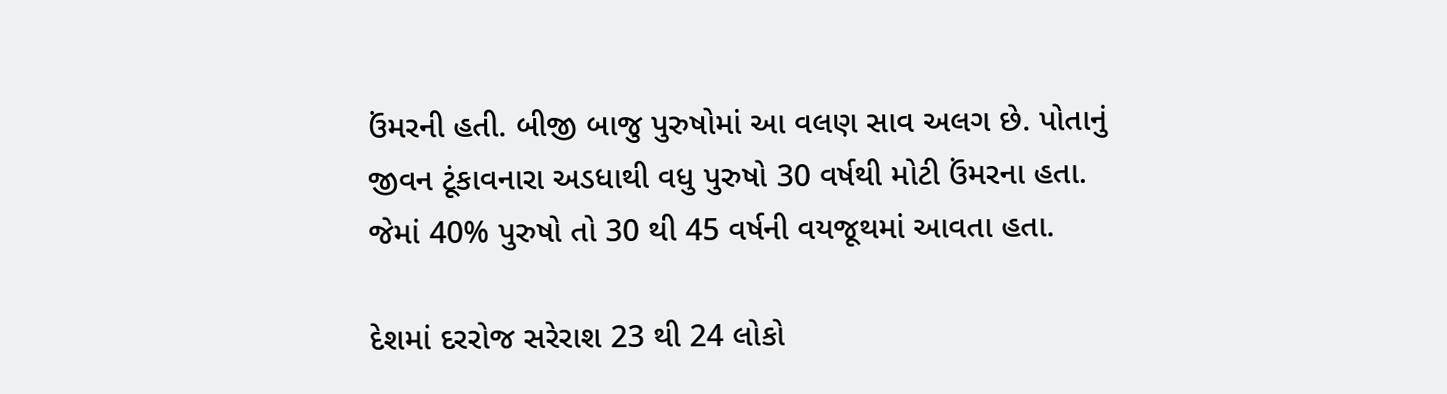ઉંમરની હતી. બીજી બાજુ પુરુષોમાં આ વલણ સાવ અલગ છે. પોતાનું જીવન ટૂંકાવનારા અડધાથી વધુ પુરુષો 30 વર્ષથી મોટી ઉંમરના હતા. જેમાં 40% પુરુષો તો 30 થી 45 વર્ષની વયજૂથમાં આવતા હતા.

દેશમાં દરરોજ સરેરાશ 23 થી 24 લોકો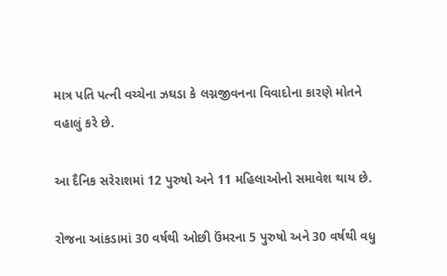માત્ર પતિ પત્ની વચ્ચેના ઝઘડા કે લગ્નજીવનના વિવાદોના કારણે મોતને વહાલું કરે છે.

આ દૈનિક સરેરાશમાં 12 પુરુષો અને 11 મહિલાઓનો સમાવેશ થાય છે.

રોજના આંકડામાં 30 વર્ષથી ઓછી ઉંમરના 5 પુરુષો અને 30 વર્ષથી વધુ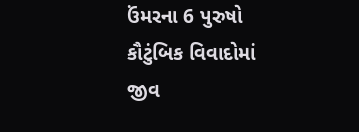ઉંમરના 6 પુરુષો કૌટુંબિક વિવાદોમાં જીવ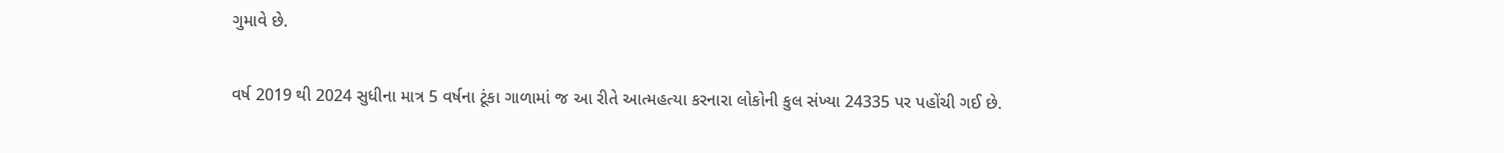ગુમાવે છે.

વર્ષ 2019 થી 2024 સુધીના માત્ર 5 વર્ષના ટૂંકા ગાળામાં જ આ રીતે આત્મહત્યા કરનારા લોકોની કુલ સંખ્યા 24335 પર પહોંચી ગઈ છે.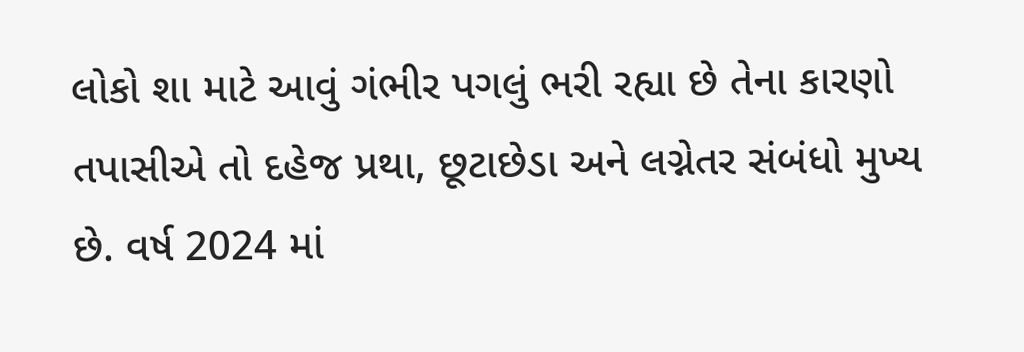લોકો શા માટે આવું ગંભીર પગલું ભરી રહ્યા છે તેના કારણો તપાસીએ તો દહેજ પ્રથા, છૂટાછેડા અને લગ્નેતર સંબંધો મુખ્ય છે. વર્ષ 2024 માં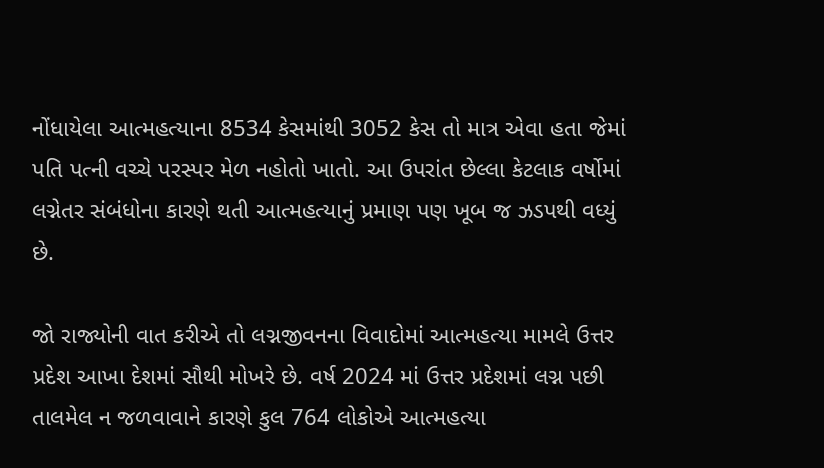નોંધાયેલા આત્મહત્યાના 8534 કેસમાંથી 3052 કેસ તો માત્ર એવા હતા જેમાં પતિ પત્ની વચ્ચે પરસ્પર મેળ નહોતો ખાતો. આ ઉપરાંત છેલ્લા કેટલાક વર્ષોમાં લગ્નેતર સંબંધોના કારણે થતી આત્મહત્યાનું પ્રમાણ પણ ખૂબ જ ઝડપથી વધ્યું છે.

જો રાજ્યોની વાત કરીએ તો લગ્નજીવનના વિવાદોમાં આત્મહત્યા મામલે ઉત્તર પ્રદેશ આખા દેશમાં સૌથી મોખરે છે. વર્ષ 2024 માં ઉત્તર પ્રદેશમાં લગ્ન પછી તાલમેલ ન જળવાવાને કારણે કુલ 764 લોકોએ આત્મહત્યા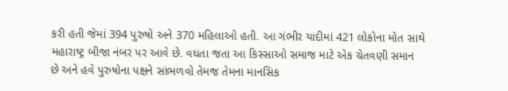કરી હતી જેમાં 394 પુરુષો અને 370 મહિલાઓ હતી. આ ગંભીર યાદીમાં 421 લોકોના મોત સાથે મહારાષ્ટ્ર બીજા નંબર પર આવે છે. વધતા જતા આ કિસ્સાઓ સમાજ માટે એક ચેતવણી સમાન છે અને હવે પુરુષોના પક્ષને સાંભળવો તેમજ તેમના માનસિક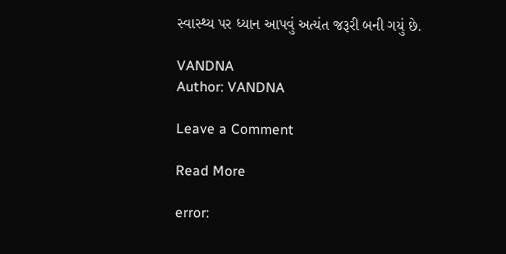સ્વાસ્થ્ય પર ધ્યાન આપવું અત્યંત જરૂરી બની ગયું છે.

VANDNA
Author: VANDNA

Leave a Comment

Read More

error: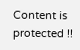Content is protected !!